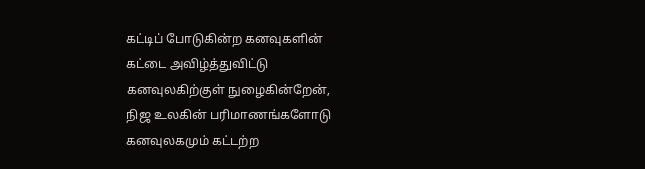கட்டிப் போடுகின்ற கனவுகளின்
கட்டை அவிழ்த்துவிட்டு
கனவுலகிற்குள் நுழைகின்றேன்,
நிஜ உலகின் பரிமாணங்களோடு
கனவுலகமும் கட்டற்ற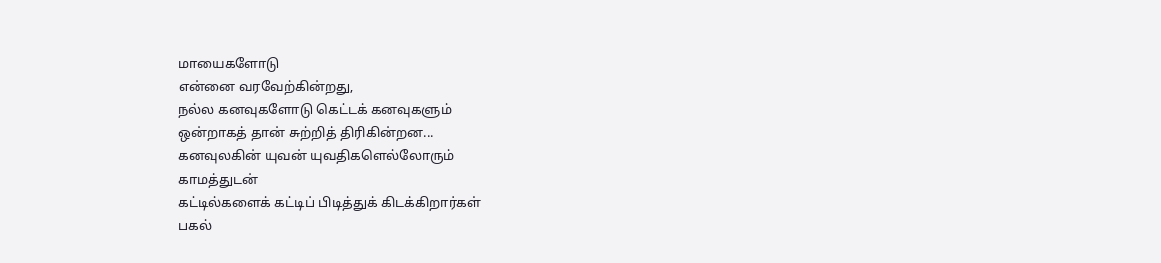மாயைகளோடு
என்னை வரவேற்கின்றது,
நல்ல கனவுகளோடு கெட்டக் கனவுகளும்
ஒன்றாகத் தான் சுற்றித் திரிகின்றன...
கனவுலகின் யுவன் யுவதிகளெல்லோரும்
காமத்துடன்
கட்டில்களைக் கட்டிப் பிடித்துக் கிடக்கிறார்கள்
பகல்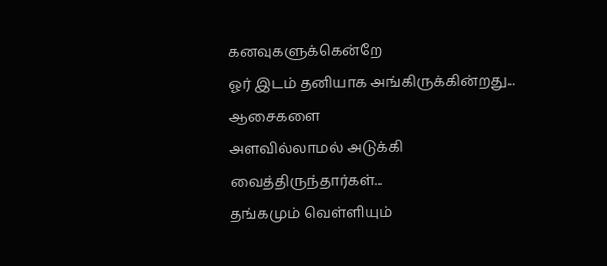கனவுகளுக்கென்றே
ஓர் இடம் தனியாக அங்கிருக்கின்றது...
ஆசைகளை
அளவில்லாமல் அடுக்கி வைத்திருந்தார்கள்...
தங்கமும் வெள்ளியும்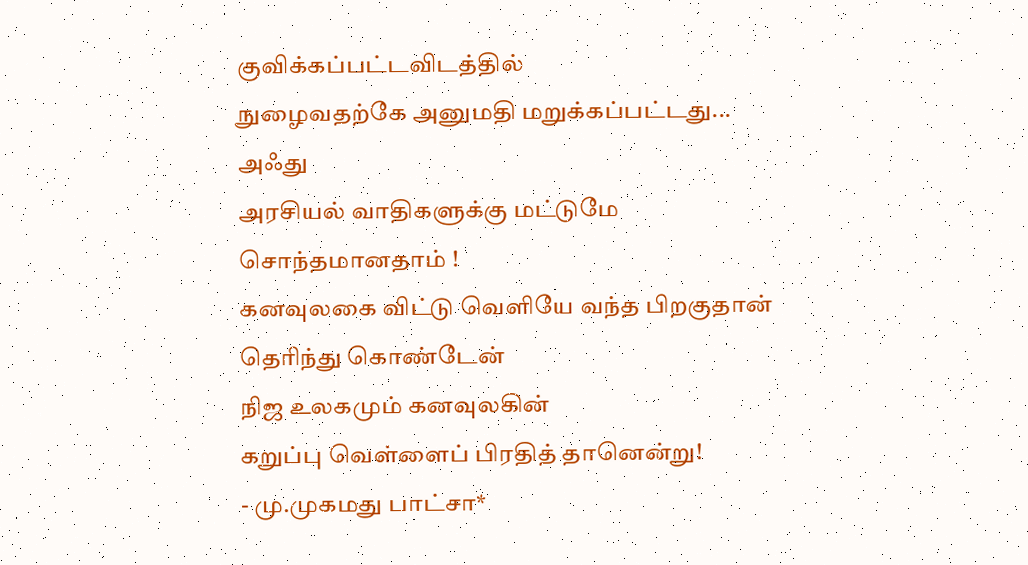குவிக்கப்பட்டவிடத்தில்
நுழைவதற்கே அனுமதி மறுக்கப்பட்டது...
அஃது
அரசியல் வாதிகளுக்கு மட்டுமே
சொந்தமானதாம் !
கனவுலகை விட்டு வெளியே வந்த பிறகுதான்
தெரிந்து கொண்டேன்
நிஜ உலகமும் கனவுலகின்
கறுப்பு வெள்ளைப் பிரதித் தானென்று!
- மு.முகமது பாட்சா*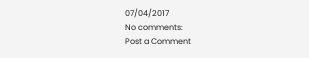07/04/2017
No comments:
Post a Comment